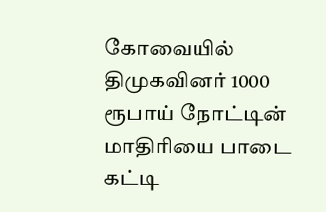கோவையில் திமுகவினர் 1000 ரூபாய் நோட்டின் மாதிரியை பாடை கட்டி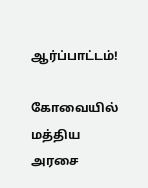ஆர்ப்பாட்டம்!

கோவையில் மத்திய அரசை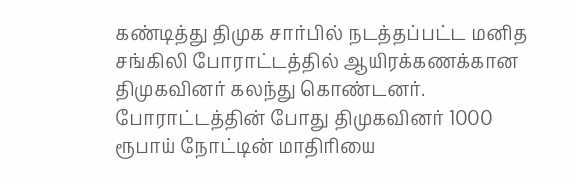கண்டித்து திமுக சார்பில் நடத்தப்பட்ட மனித சங்கிலி போராட்டத்தில் ஆயிரக்கணக்கான திமுகவினர் கலந்து கொண்டனர். போராட்டத்தின் போது திமுகவினர் 1000 ரூபாய் நோட்டின் மாதிரியை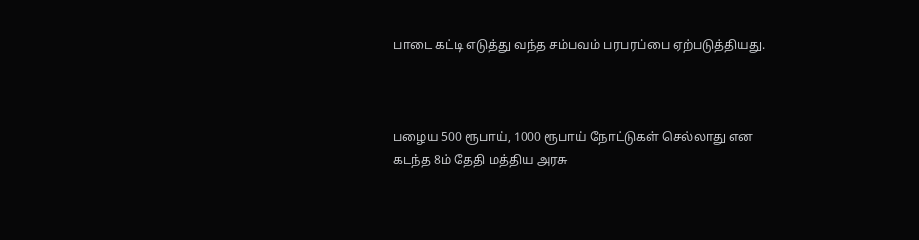பாடை கட்டி எடுத்து வந்த சம்பவம் பரபரப்பை ஏற்படுத்தியது.



பழைய 500 ரூபாய், 1000 ரூபாய் நோட்டுகள் செல்லாது என கடந்த 8ம் தேதி மத்திய அரசு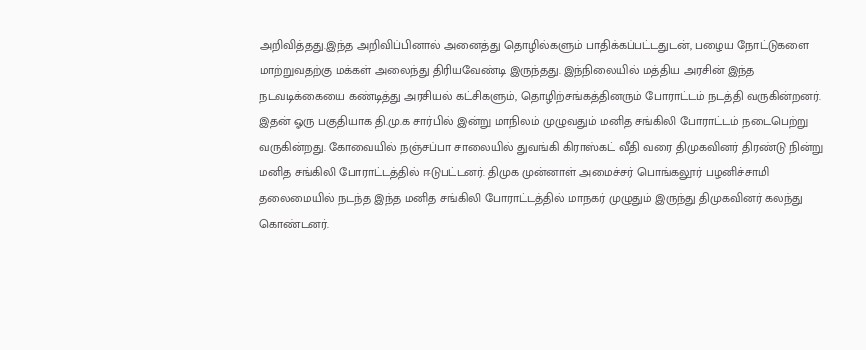அறிவித்தது.இந்த அறிவிப்பினால் அனைத்து தொழில்களும் பாதிக்கப்பட்டதுடன், பழைய நோட்டுகளை மாற்றுவதற்கு மக்கள் அலைந்து திரியவேண்டி இருந்தது. இந்நிலையில் மத்திய அரசின் இந்த நடவடிக்கையை கண்டித்து அரசியல் கட்சிகளும், தொழிற்சங்கத்தினரும் போராட்டம் நடத்தி வருகின்றனர். இதன் ஓரு பகுதியாக தி.மு.க சார்பில் இன்று மாநிலம் முழுவதும் மனித சங்கிலி போராட்டம் நடைபெற்று வருகின்றது. கோவையில் நஞ்சப்பா சாலையில் துவங்கி கிராஸ்கட் வீதி வரை திமுகவினர் திரண்டு நின்று மனித சங்கிலி போராட்டத்தில் ஈடுபட்டனர். திமுக முன்னாள் அமைச்சர் பொங்கலூர் பழனிச்சாமி தலைமையில் நடந்த இந்த மனித சங்கிலி போராட்டத்தில் மாநகர் முழுதும் இருந்து திமுகவினர் கலந்து கொண்டனர்.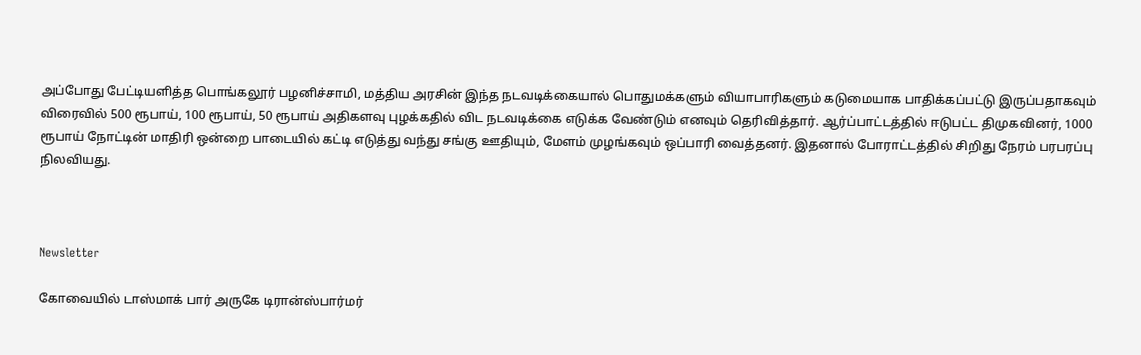அப்போது பேட்டியளித்த பொங்கலூர் பழனிச்சாமி, மத்திய அரசின் இந்த நடவடிக்கையால் பொதுமக்களும் வியாபாரிகளும் கடுமையாக பாதிக்கப்பட்டு இருப்பதாகவும் விரைவில் 500 ரூபாய், 100 ரூபாய், 50 ரூபாய் அதிகளவு புழக்கதில் விட நடவடிக்கை எடுக்க வேண்டும் எனவும் தெரிவித்தார். ஆர்ப்பாட்டத்தில் ஈடுபட்ட திமுகவினர், 1000 ரூபாய் நோட்டின் மாதிரி ஒன்றை பாடையில் கட்டி எடுத்து வந்து சங்கு ஊதியும், மேளம் முழங்கவும் ஒப்பாரி வைத்தனர். இதனால் போராட்டத்தில் சிறிது நேரம் பரபரப்பு நிலவியது.



Newsletter

கோவையில் டாஸ்மாக் பார் அருகே டிரான்ஸ்பார்மர்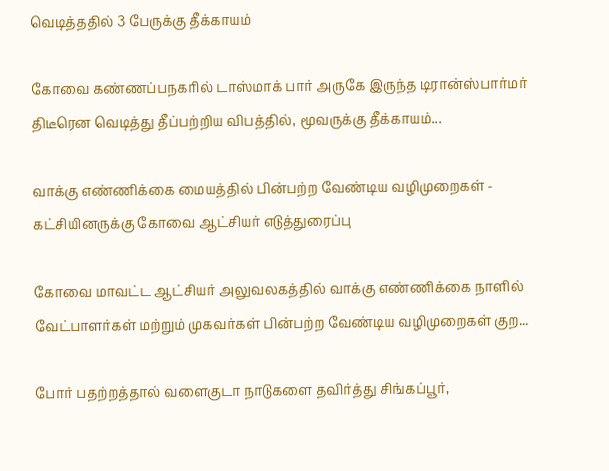வெடித்ததில் 3 பேருக்கு தீக்காயம்

கோவை கண்ணப்பநகரில் டாஸ்மாக் பார் அருகே இருந்த டிரான்ஸ்பார்மர் திடீரென வெடித்து தீப்பற்றிய விபத்தில், மூவருக்கு தீக்காயம்...

வாக்கு எண்ணிக்கை மையத்தில் பின்பற்ற வேண்டிய வழிமுறைகள் - கட்சியினருக்கு கோவை ஆட்சியர் எடுத்துரைப்பு

கோவை மாவட்ட ஆட்சியர் அலுவலகத்தில் வாக்கு எண்ணிக்கை நாளில் வேட்பாளர்கள் மற்றும் முகவர்கள் பின்பற்ற வேண்டிய வழிமுறைகள் குற...

போர் பதற்றத்தால் வளைகுடா நாடுகளை தவிர்த்து சிங்கப்பூர்,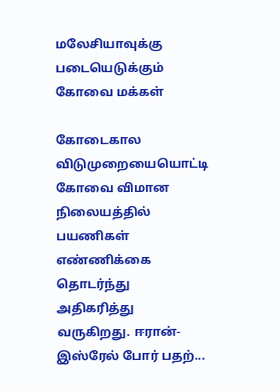மலேசியாவுக்கு படையெடுக்கும் கோவை மக்கள்

கோடைகால விடுமுறையையொட்டி கோவை விமான நிலையத்தில் பயணிகள் எண்ணிக்கை தொடர்ந்து அதிகரித்து வருகிறது. ஈரான்-இஸ்ரேல் போர் பதற்...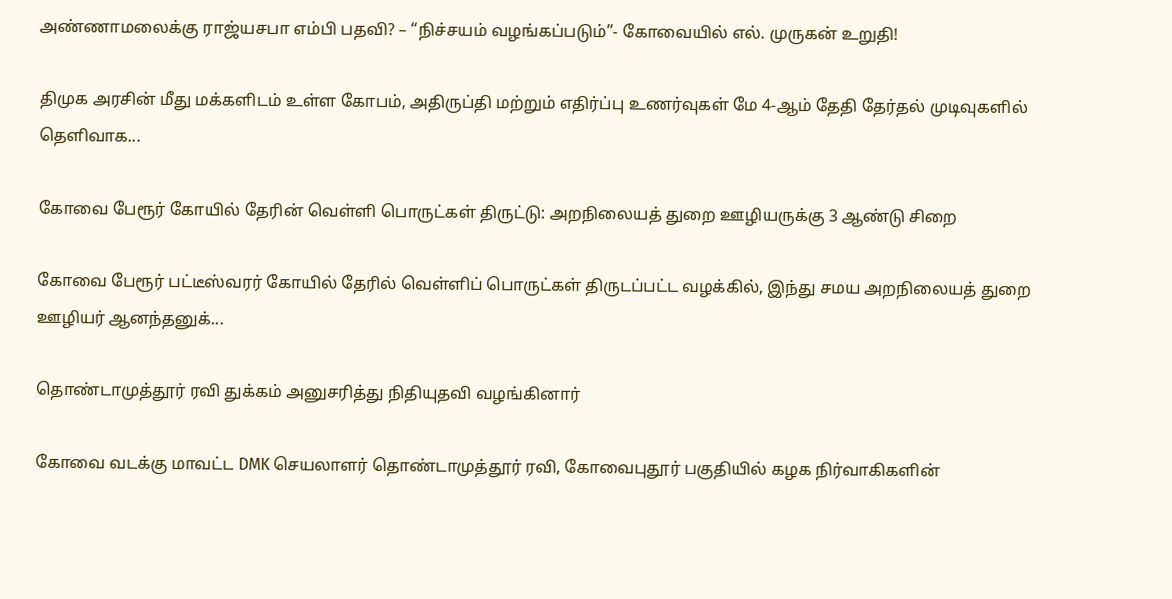அண்ணாமலைக்கு ராஜ்யசபா எம்பி பதவி? – “நிச்சயம் வழங்கப்படும்”- கோவையில் எல். முருகன் உறுதி!

திமுக அரசின் மீது மக்களிடம் உள்ள கோபம், அதிருப்தி மற்றும் எதிர்ப்பு உணர்வுகள் மே 4-ஆம் தேதி தேர்தல் முடிவுகளில் தெளிவாக...

கோவை பேரூர் கோயில் தேரின் வெள்ளி பொருட்கள் திருட்டு: அறநிலையத் துறை ஊழியருக்கு 3 ஆண்டு சிறை

கோவை பேரூர் பட்டீஸ்வரர் கோயில் தேரில் வெள்ளிப் பொருட்கள் திருடப்பட்ட வழக்கில், இந்து சமய அறநிலையத் துறை ஊழியர் ஆனந்தனுக்...

தொண்டாமுத்தூர் ரவி துக்கம் அனுசரித்து நிதியுதவி வழங்கினார்

கோவை வடக்கு மாவட்ட DMK செயலாளர் தொண்டாமுத்தூர் ரவி, கோவைபுதூர் பகுதியில் கழக நிர்வாகிகளின்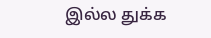இல்ல துக்க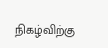நிகழ்விற்கு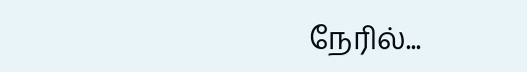நேரில்...